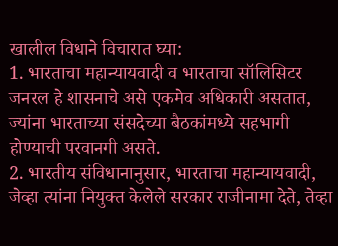खालील विधाने विचारात घ्या:
1. भारताचा महान्यायवादी व भारताचा सॉलिसिटर जनरल हे शासनाचे असे एकमेव अधिकारी असतात, ज्यांना भारताच्या संसदेच्या बैठकांमध्ये सहभागी होण्याची परवानगी असते.
2. भारतीय संविधानानुसार, भारताचा महान्यायवादी, जेव्हा त्यांना नियुक्त केलेले सरकार राजीनामा देते, तेव्हा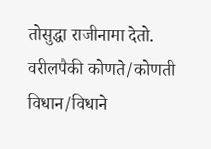तोसुद्धा राजीनामा देतो.
वरीलपैकी कोणते/कोणती विधान/विधाने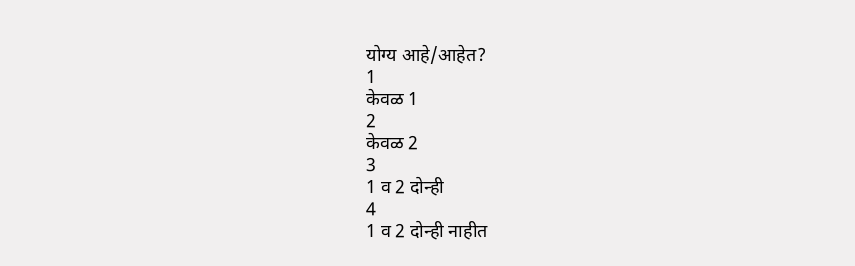योग्य आहे/आहेत?
1
केवळ 1
2
केवळ 2
3
1 व 2 दोन्ही
4
1 व 2 दोन्ही नाहीत